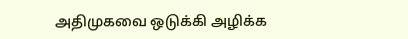அதிமுகவை ஒடுக்கி அழிக்க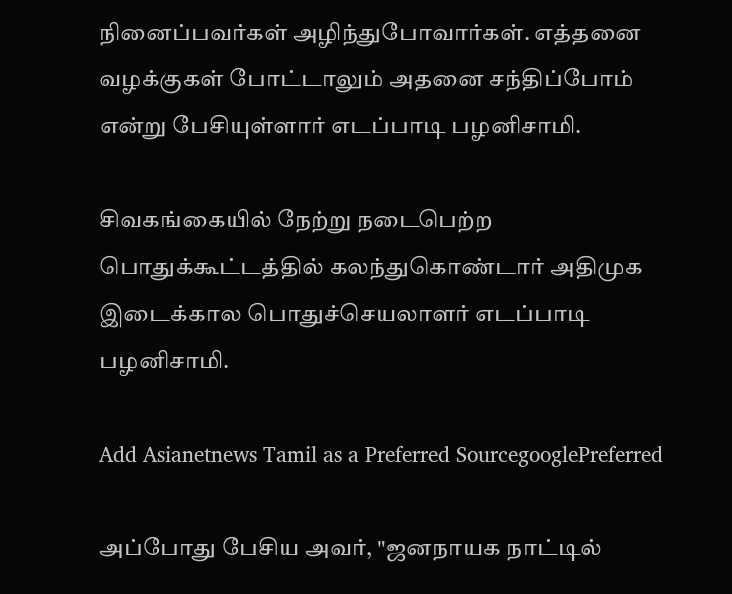நினைப்பவர்கள் அழிந்துபோவார்கள். எத்தனை வழக்குகள் போட்டாலும் அதனை சந்திப்போம் என்று பேசியுள்ளார் எடப்பாடி பழனிசாமி.

சிவகங்கையில் நேற்று நடைபெற்ற பொதுக்கூட்டத்தில் கலந்துகொண்டார் அதிமுக இடைக்கால பொதுச்செயலாளர் எடப்பாடி பழனிசாமி.

Add Asianetnews Tamil as a Preferred SourcegooglePreferred

அப்போது பேசிய அவர், "ஜனநாயக நாட்டில்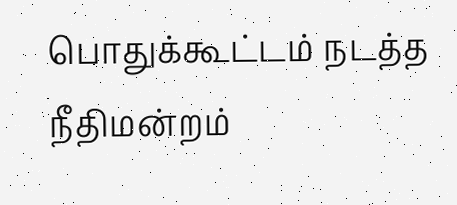பொதுக்கூட்டம் நடத்த நீதிமன்றம்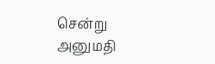சென்று அனுமதி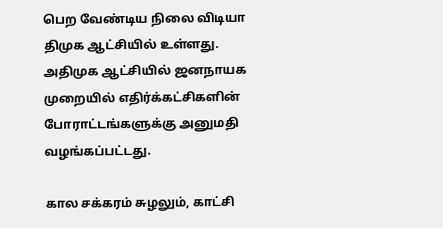பெற வேண்டிய நிலை விடியா திமுக ஆட்சியில் உள்ளது. அதிமுக ஆட்சியில் ஜனநாயக முறையில் எதிர்க்கட்சிகளின் போராட்டங்களுக்கு அனுமதி வழங்கப்பட்டது.

கால சக்கரம் சுழலும், காட்சி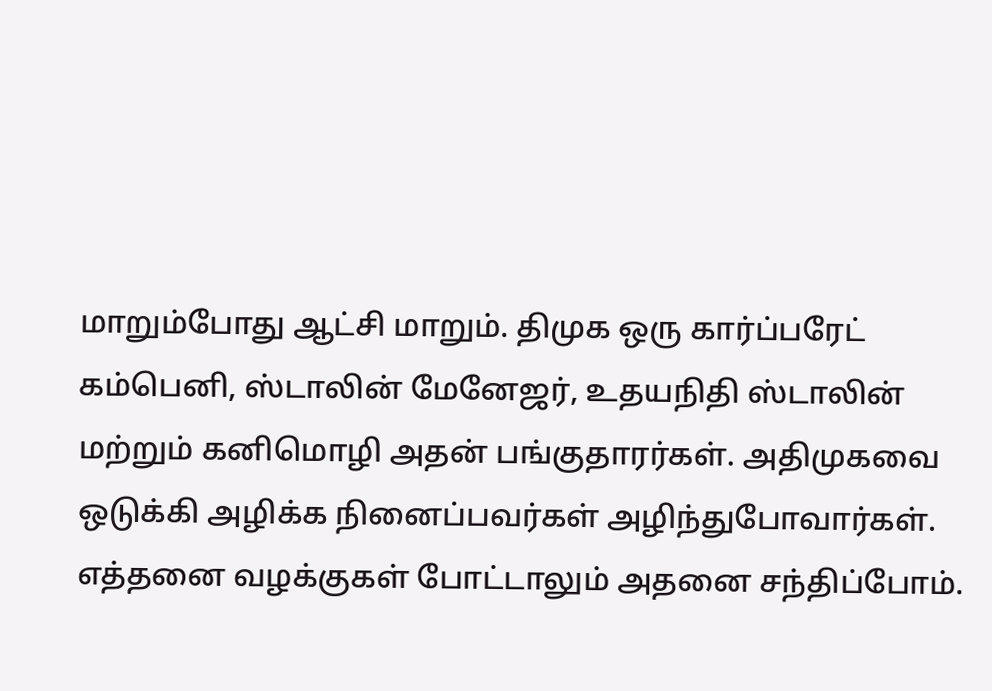மாறும்போது ஆட்சி மாறும். திமுக ஒரு கார்ப்பரேட் கம்பெனி, ஸ்டாலின் மேனேஜர், உதயநிதி ஸ்டாலின் மற்றும் கனிமொழி அதன் பங்குதாரர்கள். அதிமுகவை ஒடுக்கி அழிக்க நினைப்பவர்கள் அழிந்துபோவார்கள். எத்தனை வழக்குகள் போட்டாலும் அதனை சந்திப்போம்.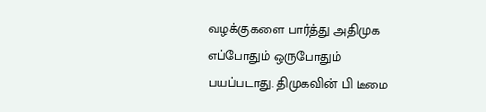வழக்குகளை பார்த்து அதிமுக எப்போதும் ஒருபோதும் பயப்படாது. திமுகவின் பி டீமை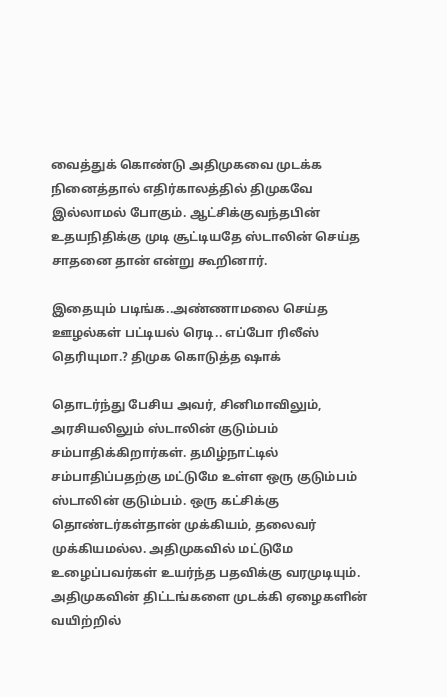வைத்துக் கொண்டு அதிமுகவை முடக்க நினைத்தால் எதிர்காலத்தில் திமுகவே இல்லாமல் போகும். ஆட்சிக்குவந்தபின் உதயநிதிக்கு முடி சூட்டியதே ஸ்டாலின் செய்த சாதனை தான் என்று கூறினார்.

இதையும் படிங்க..அண்ணாமலை செய்த ஊழல்கள் பட்டியல் ரெடி.. எப்போ ரிலீஸ் தெரியுமா.? திமுக கொடுத்த ஷாக்

தொடர்ந்து பேசிய அவர், சினிமாவிலும், அரசியலிலும் ஸ்டாலின் குடும்பம் சம்பாதிக்கிறார்கள். தமிழ்நாட்டில் சம்பாதிப்பதற்கு மட்டுமே உள்ள ஒரு குடும்பம் ஸ்டாலின் குடும்பம். ஒரு கட்சிக்கு தொண்டர்கள்தான் முக்கியம், தலைவர் முக்கியமல்ல. அதிமுகவில் மட்டுமே உழைப்பவர்கள் உயர்ந்த பதவிக்கு வரமுடியும். அதிமுகவின் திட்டங்களை முடக்கி ஏழைகளின் வயிற்றில்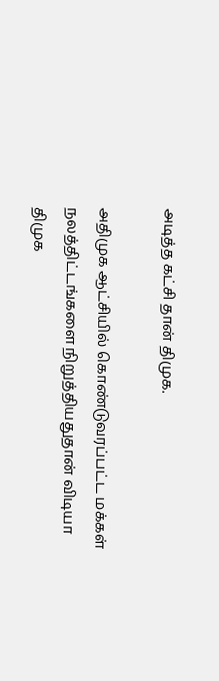அடித்த கட்சி தான் திமுக.

அதிமுக ஆட்சியில் கொண்டுவரப்பட்ட மக்கள் நலத்திட்டங்களை நிறுத்தியதுதான் விடியா திமுக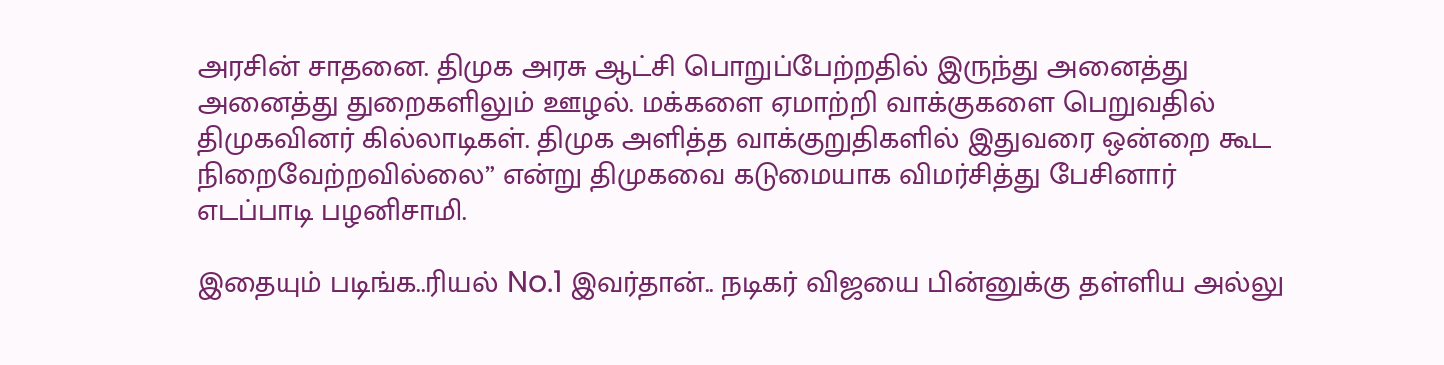அரசின் சாதனை. திமுக அரசு ஆட்சி பொறுப்பேற்றதில் இருந்து அனைத்து அனைத்து துறைகளிலும் ஊழல். மக்களை ஏமாற்றி வாக்குகளை பெறுவதில் திமுகவினர் கில்லாடிகள். திமுக அளித்த வாக்குறுதிகளில் இதுவரை ஒன்றை கூட நிறைவேற்றவில்லை” என்று திமுகவை கடுமையாக விமர்சித்து பேசினார் எடப்பாடி பழனிசாமி.

இதையும் படிங்க..ரியல் No.1 இவர்தான்.. நடிகர் விஜயை பின்னுக்கு தள்ளிய அல்லு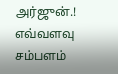அர்ஜுன்.! எவ்வளவு சம்பளம்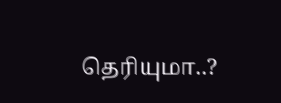தெரியுமா..?